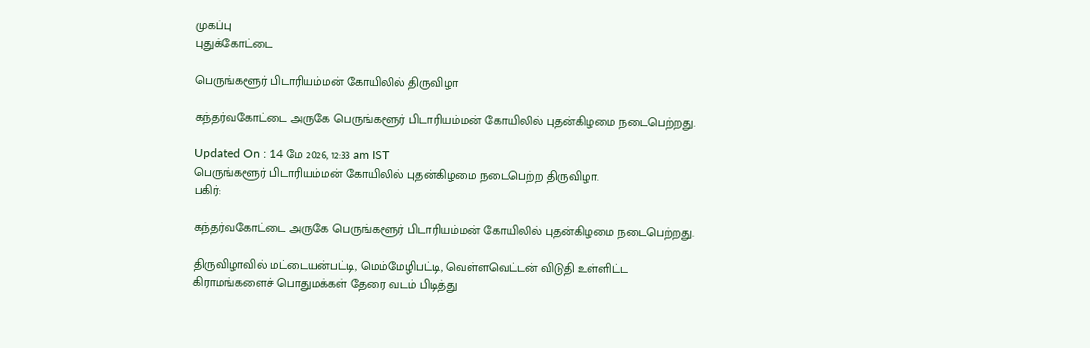முகப்பு
புதுக்கோட்டை

பெருங்களூர் பிடாரியம்மன் கோயிலில் திருவிழா

கந்தர்வகோட்டை அருகே பெருங்களூர் பிடாரியம்மன் கோயிலில் புதன்கிழமை நடைபெற்றது.

Updated On : 14 மே 2026, 12:33 am IST
பெருங்களூர் பிடாரியம்மன் கோயிலில் புதன்கிழமை நடைபெற்ற திருவிழா.
பகிர்:

கந்தர்வகோட்டை அருகே பெருங்களூர் பிடாரியம்மன் கோயிலில் புதன்கிழமை நடைபெற்றது.

திருவிழாவில் மட்டையன்பட்டி, மெம்மேழிபட்டி, வெள்ளவெட்டன் விடுதி உள்ளிட்ட கிராமங்களைச் பொதுமக்கள் தேரை வடம் பிடித்து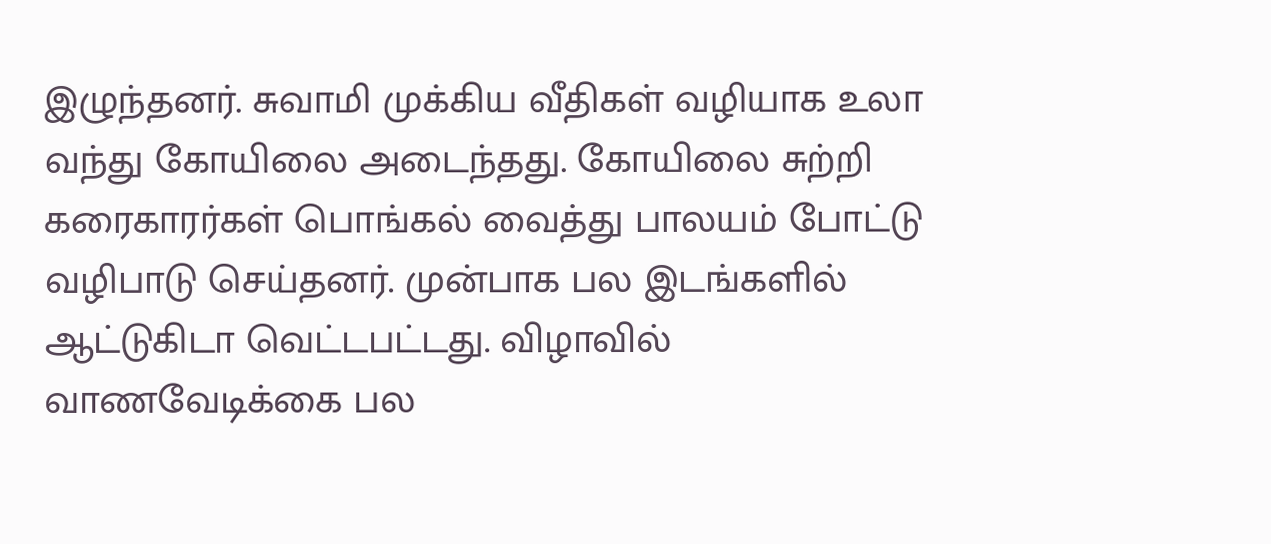இழுந்தனர். சுவாமி முக்கிய வீதிகள் வழியாக உலா வந்து கோயிலை அடைந்தது. கோயிலை சுற்றி கரைகாரர்கள் பொங்கல் வைத்து பாலயம் போட்டு வழிபாடு செய்தனர். முன்பாக பல இடங்களில் ஆட்டுகிடா வெட்டபட்டது. விழாவில் வாணவேடிக்கை பல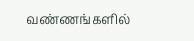வண்ணங்களில்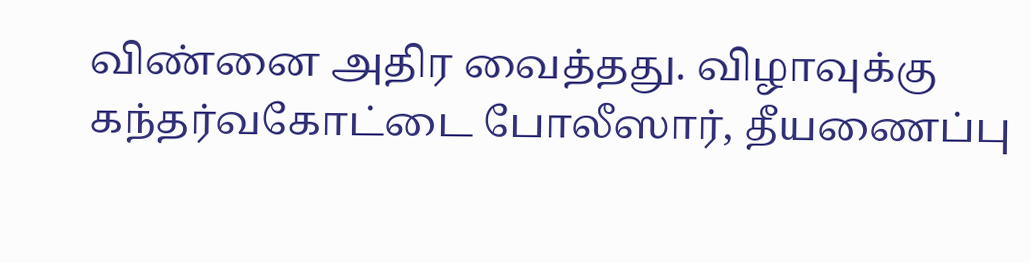விண்னை அதிர வைத்தது. விழாவுக்கு கந்தர்வகோட்டை போலீஸார், தீயணைப்பு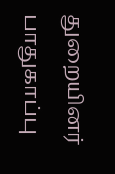துறையினர் பாதுகாப்பு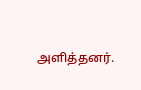அளித்தனர்.